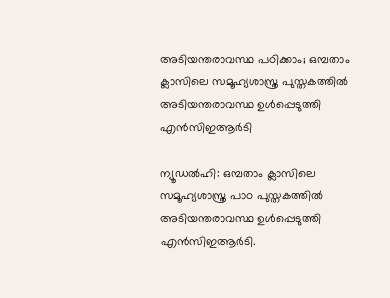അടിയന്തരാവസ്ഥ പഠിക്കാം; ഒമ്പതാം ക്ലാസിലെ സമൂഹ്യശാസ്ത്ര പുസ്തകത്തിൽ അടിയന്തരാവസ്ഥ ഉൾപ്പെടുത്തി എൻസിഇആർടി

ന്യൂഡൽഹി: ഒമ്പതാം ക്ലാസിലെ സമൂഹ്യശാസ്ത്ര പാഠ പുസ്തകത്തിൽ അടിയന്തരാവസ്ഥ ഉൾപ്പെടുത്തി എൻസിഇആർടി.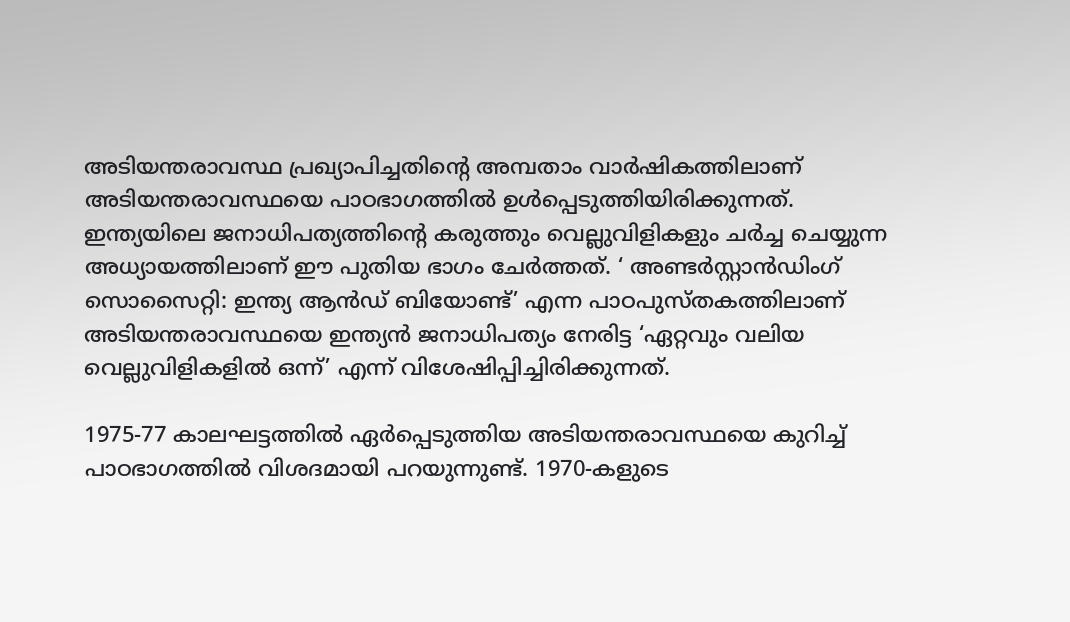അടിയന്തരാവസ്ഥ പ്രഖ്യാപിച്ചതിന്റെ അമ്പതാം വാർഷികത്തിലാണ് അടിയന്തരാവസ്ഥയെ പാഠഭാഗത്തിൽ ഉൾപ്പെടുത്തിയിരിക്കുന്നത്. ഇന്ത്യയിലെ ജനാധിപത്യത്തിന്റെ കരുത്തും വെല്ലുവിളികളും ചർച്ച ചെയ്യുന്ന അധ്യായത്തിലാണ് ഈ പുതിയ ഭാഗം ചേർത്തത്. ‘ അണ്ടർസ്റ്റാൻഡിംഗ് സൊസൈറ്റി: ഇന്ത്യ ആൻഡ് ബിയോണ്ട്’ എന്ന പാഠപുസ്തകത്തിലാണ് അടിയന്തരാവസ്ഥയെ ഇന്ത്യൻ ജനാധിപത്യം നേരിട്ട ‘ഏറ്റവും വലിയ വെല്ലുവിളികളിൽ ഒന്ന്’ എന്ന് വിശേഷിപ്പിച്ചിരിക്കുന്നത്.

1975-77 കാലഘട്ടത്തിൽ ഏർപ്പെടുത്തിയ അടിയന്തരാവസ്ഥയെ കുറിച്ച് പാഠഭാഗത്തിൽ വിശദമായി പറയുന്നുണ്ട്. 1970-കളുടെ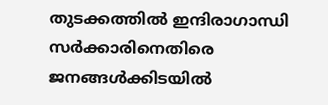തുടക്കത്തിൽ ഇന്ദിരാഗാന്ധി സർക്കാരിനെതിരെ ജനങ്ങൾക്കിടയിൽ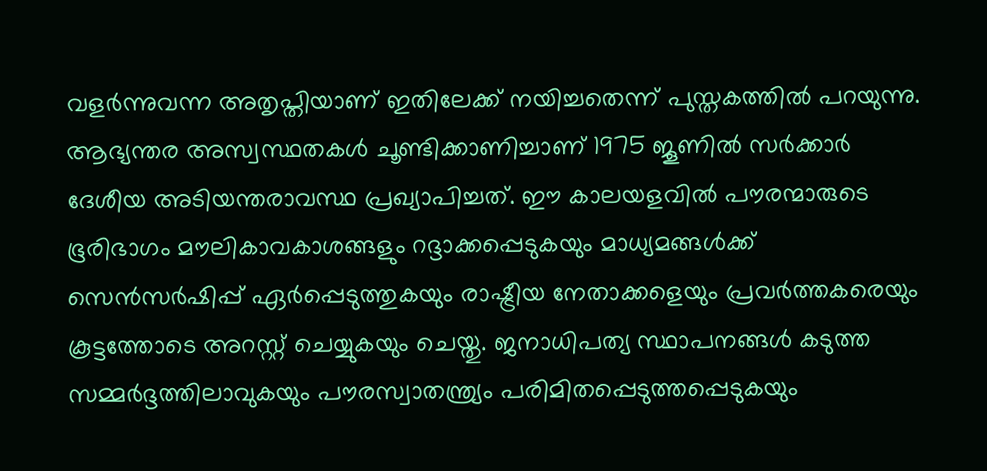വളർന്നുവന്ന അതൃപ്തിയാണ് ഇതിലേക്ക് നയിച്ചതെന്ന് പുസ്തകത്തിൽ പറയുന്നു. ആഭ്യന്തര അസ്വസ്ഥതകൾ ചൂണ്ടിക്കാണിച്ചാണ് 1975 ജൂണിൽ സർക്കാർ ദേശീയ അടിയന്തരാവസ്ഥ പ്രഖ്യാപിച്ചത്. ഈ കാലയളവിൽ പൗരന്മാരുടെ ഭൂരിഭാഗം മൗലികാവകാശങ്ങളും റദ്ദാക്കപ്പെടുകയും മാധ്യമങ്ങൾക്ക് സെൻസർഷിപ്പ് ഏർപ്പെടുത്തുകയും രാഷ്ട്രീയ നേതാക്കളെയും പ്രവർത്തകരെയും കൂട്ടത്തോടെ അറസ്റ്റ് ചെയ്യുകയും ചെയ്തു. ജനാധിപത്യ സ്ഥാപനങ്ങൾ കടുത്ത സമ്മർദ്ദത്തിലാവുകയും പൗരസ്വാതന്ത്ര്യം പരിമിതപ്പെടുത്തപ്പെടുകയും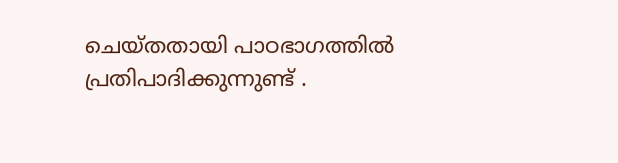ചെയ്തതായി പാഠഭാഗത്തിൽ പ്രതിപാദിക്കുന്നുണ്ട് .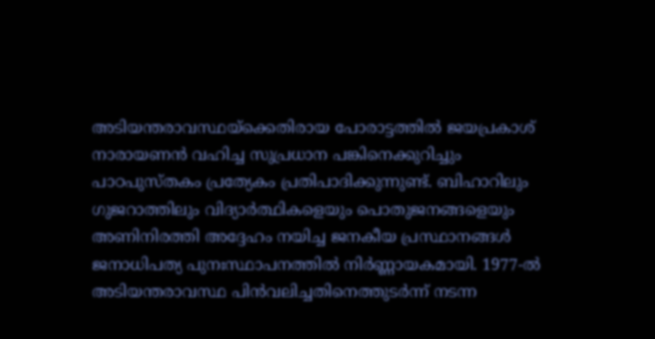അടിയന്തരാവസ്ഥയ്‌ക്കെതിരായ പോരാട്ടത്തിൽ ജയപ്രകാശ് നാരായണൻ വഹിച്ച സുപ്രധാന പങ്കിനെക്കുറിച്ചും പാഠപുസ്തകം പ്രത്യേകം പ്രതിപാദിക്കുന്നുണ്ട്. ബിഹാറിലും ഗുജറാത്തിലും വിദ്യാർത്ഥികളെയും പൊതുജനങ്ങളെയും അണിനിരത്തി അദ്ദേഹം നയിച്ച ജനകീയ പ്രസ്ഥാനങ്ങൾ ജനാധിപത്യ പുനഃസ്ഥാപനത്തിൽ നിർണ്ണായകമായി. 1977-ൽ അടിയന്തരാവസ്ഥ പിൻവലിച്ചതിനെത്തുടർന്ന് നടന്ന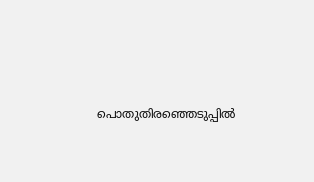പൊതുതിരഞ്ഞെടുപ്പിൽ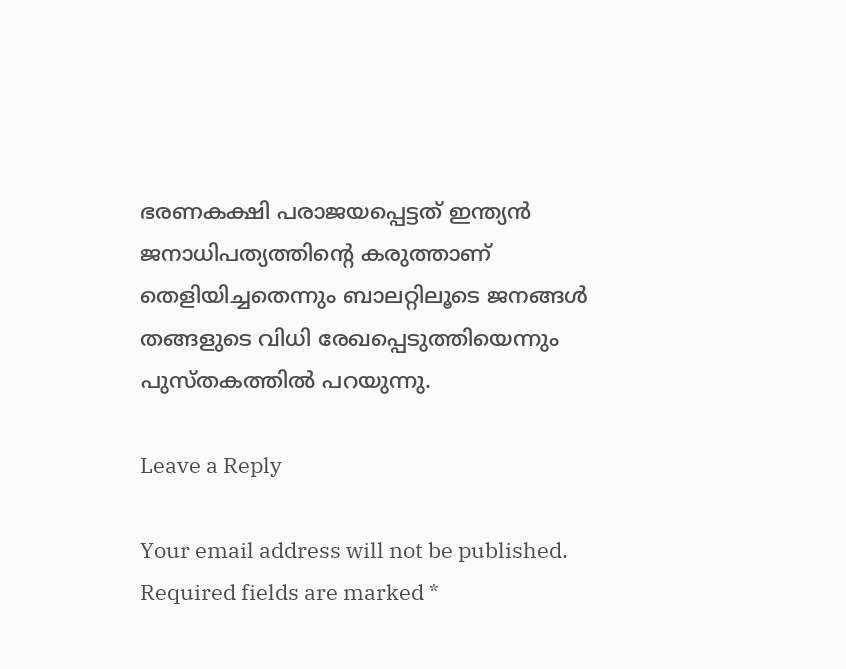ഭരണകക്ഷി പരാജയപ്പെട്ടത് ഇന്ത്യൻ ജനാധിപത്യത്തിന്റെ കരുത്താണ് തെളിയിച്ചതെന്നും ബാലറ്റിലൂടെ ജനങ്ങൾ തങ്ങളുടെ വിധി രേഖപ്പെടുത്തിയെന്നും പുസ്തകത്തിൽ പറയുന്നു.

Leave a Reply

Your email address will not be published. Required fields are marked *